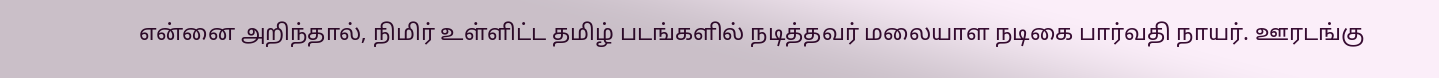என்னை அறிந்தால், நிமிர் உள்ளிட்ட தமிழ் படங்களில் நடித்தவர் மலையாள நடிகை பார்வதி நாயர். ஊரடங்கு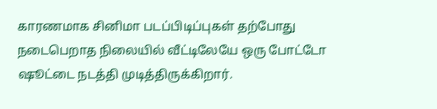காரணமாக சினிமா படப்பிடிப்புகள் தற்போது நடைபெறாத நிலையில் வீட்டிலேயே ஒரு போட்டோ ஷூட்டை நடத்தி முடித்திருக்கிறார்.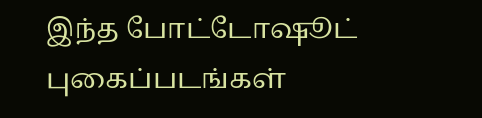இந்த போட்டோஷூட் புகைப்படங்கள்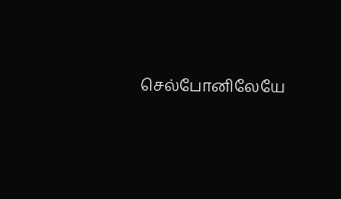செல்போனிலேயே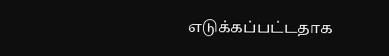எடுக்கப்பட்டதாக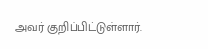அவர் குறிப்பிட்டுள்ளார்.